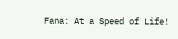Fana: At a Speed of Life!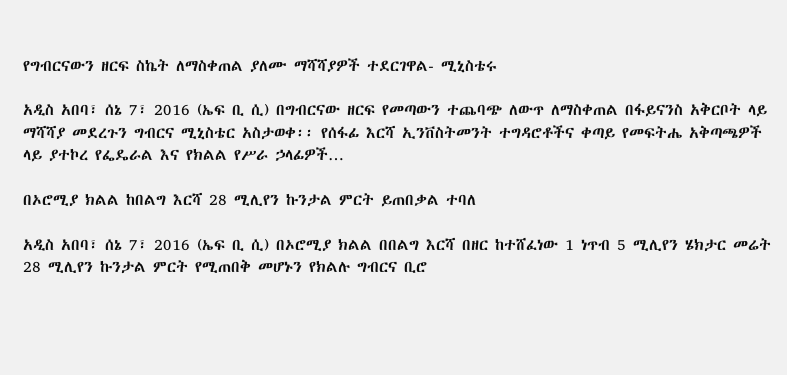የግብርናውን ዘርፍ ስኬት ለማስቀጠል ያለሙ ማሻሻያዎች ተደርገዋል- ሚኒስቴሩ

አዲስ አበባ፣ ሰኔ 7፣ 2016 (ኤፍ ቢ ሲ) በግብርናው ዘርፍ የመጣውን ተጨባጭ ለውጥ ለማስቀጠል በፋይናንስ አቅርቦት ላይ ማሻሻያ መደረጉን ግብርና ሚኒስቴር አስታወቀ፡፡ የሰፋፊ እርሻ ኢንቨስትመንት ተግዳሮቶችና ቀጣይ የመፍትሔ አቅጣጫዎች ላይ ያተኮረ የፌዴራል እና የክልል የሥራ ኃላፊዎች…

በኦሮሚያ ክልል ከበልግ እርሻ 28 ሚሊየን ኩንታል ምርት ይጠበቃል ተባለ

አዲስ አበባ፣ ሰኔ 7፣ 2016 (ኤፍ ቢ ሲ) በኦሮሚያ ክልል በበልግ እርሻ በዘር ከተሸፈነው 1 ነጥብ 5 ሚሊየን ሄክታር መሬት 28 ሚሊየን ኩንታል ምርት የሚጠበቅ መሆኑን የክልሉ ግብርና ቢሮ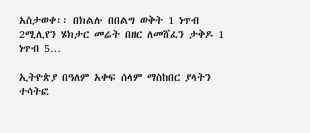አስታወቀ፡፡ በክልሉ በበልግ ወቅት 1 ነጥብ 2ሚሊየን ሄክታር መሬት በዘር ለመሸፈን ታቅዶ 1 ነጥብ 5…

ኢትዮጵያ በዓለም አቀፍ ሰላም ማስከበር ያላትን ተሳትፎ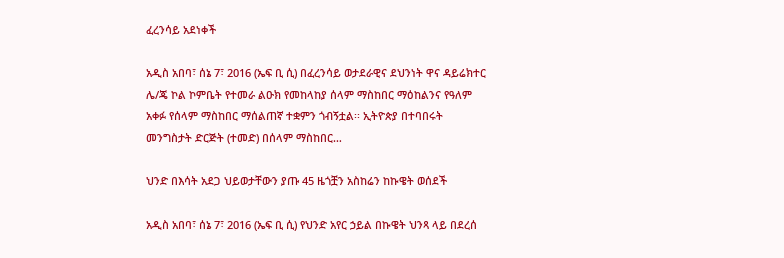ፈረንሳይ አደነቀች

አዲስ አበባ፣ ሰኔ 7፣ 2016 (ኤፍ ቢ ሲ) በፈረንሳይ ወታደራዊና ደህንነት ዋና ዳይሬክተር ሌ/ጄ ኮል ኮምቤት የተመራ ልዑክ የመከላከያ ሰላም ማስከበር ማዕከልንና የዓለም አቀፉ የሰላም ማስከበር ማሰልጠኛ ተቋምን ጎብኝቷል፡፡ ኢትዮጵያ በተባበሩት መንግስታት ድርጅት (ተመድ) በሰላም ማስከበር…

ህንድ በእሳት አደጋ ህይወታቸውን ያጡ 45 ዜጎቿን አስከሬን ከኩዌት ወሰደች

አዲስ አበባ፣ ሰኔ 7፣ 2016 (ኤፍ ቢ ሲ) የህንድ አየር ኃይል በኩዌት ህንጻ ላይ በደረሰ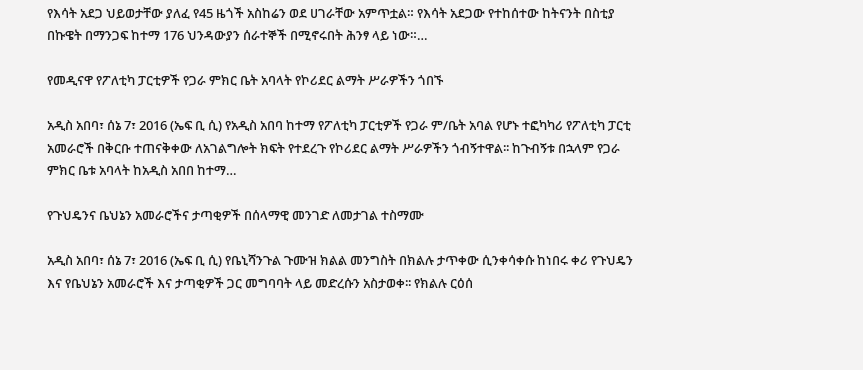የእሳት አደጋ ህይወታቸው ያለፈ የ45 ዜጎች አስከሬን ወደ ሀገራቸው አምጥቷል። የእሳት አደጋው የተከሰተው ከትናንት በስቲያ በኩዌት በማንጋፍ ከተማ 176 ህንዳውያን ሰራተኞች በሚኖሩበት ሕንፃ ላይ ነው።…

የመዲናዋ የፖለቲካ ፓርቲዎች የጋራ ምክር ቤት አባላት የኮሪደር ልማት ሥራዎችን ጎበኙ

አዲስ አበባ፣ ሰኔ 7፣ 2016 (ኤፍ ቢ ሲ) የአዲስ አበባ ከተማ የፖለቲካ ፓርቲዎች የጋራ ም/ቤት አባል የሆኑ ተፎካካሪ የፖለቲካ ፓርቲ አመራሮች በቅርቡ ተጠናቅቀው ለአገልግሎት ክፍት የተደረጉ የኮሪደር ልማት ሥራዎችን ጎብኝተዋል፡፡ ከጉብኝቱ በኋላም የጋራ ምክር ቤቱ አባላት ከአዲስ አበበ ከተማ…

የጉህዴንና ቤህኔን አመራሮችና ታጣቂዎች በሰላማዊ መንገድ ለመታገል ተስማሙ

አዲስ አበባ፣ ሰኔ 7፣ 2016 (ኤፍ ቢ ሲ) የቤኒሻንጉል ጉሙዝ ክልል መንግስት በክልሉ ታጥቀው ሲንቀሳቀሱ ከነበሩ ቀሪ የጉህዴን እና የቤህኔን አመራሮች እና ታጣቂዎች ጋር መግባባት ላይ መድረሱን አስታወቀ፡፡ የክልሉ ርዕሰ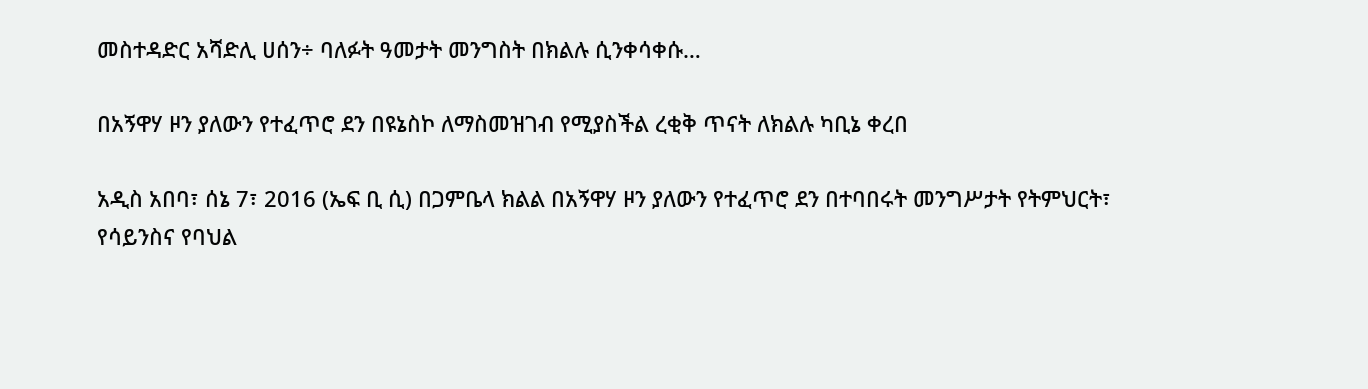መስተዳድር አሻድሊ ሀሰን÷ ባለፉት ዓመታት መንግስት በክልሉ ሲንቀሳቀሱ…

በአኝዋሃ ዞን ያለውን የተፈጥሮ ደን በዩኔስኮ ለማስመዝገብ የሚያስችል ረቂቅ ጥናት ለክልሉ ካቢኔ ቀረበ

አዲስ አበባ፣ ሰኔ 7፣ 2016 (ኤፍ ቢ ሲ) በጋምቤላ ክልል በአኝዋሃ ዞን ያለውን የተፈጥሮ ደን በተባበሩት መንግሥታት የትምህርት፣ የሳይንስና የባህል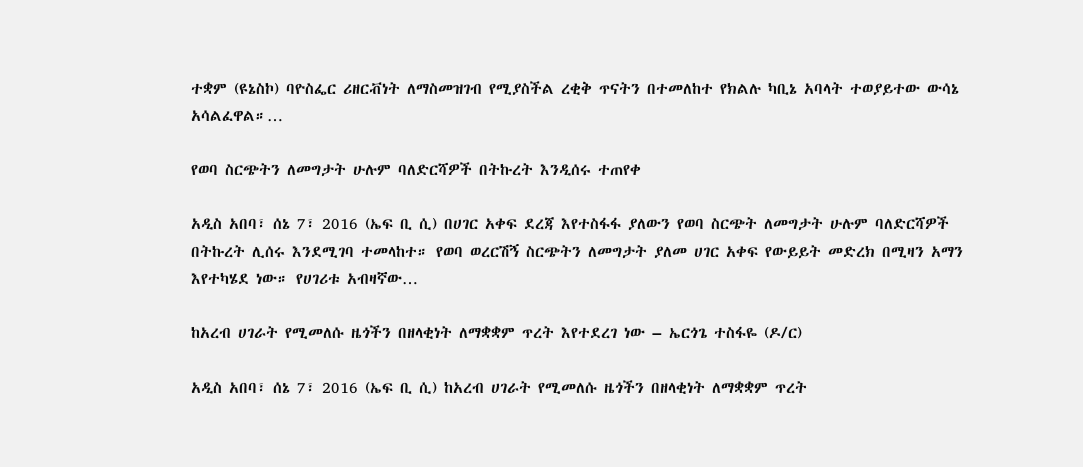ተቋም (ዩኔስኮ) ባዮስፌር ሪዘርቭነት ለማስመዝገብ የሚያስችል ረቂቅ ጥናትን በተመለከተ የክልሉ ካቢኔ አባላት ተወያይተው ውሳኔ አሳልፈዋል።…

የወባ ስርጭትን ለመግታት ሁሉም ባለድርሻዎች በትኩረት እንዲሰሩ ተጠየቀ

አዲስ አበባ፣ ሰኔ 7፣ 2016 (ኤፍ ቢ ሲ) በሀገር አቀፍ ደረጃ እየተስፋፋ ያለውን የወባ ስርጭት ለመግታት ሁሉም ባለድርሻዎች በትኩረት ሊሰሩ እንደሚገባ ተመላከተ። የወባ ወረርሽኝ ስርጭትን ለመግታት ያለመ ሀገር አቀፍ የውይይት መድረክ በሚዛን አማን እየተካሄደ ነው። የሀገሪቱ አብዛኛው…

ከአረብ ሀገራት የሚመለሱ ዜጎችን በዘላቂነት ለማቋቋም ጥረት እየተደረገ ነው – ኤርጎጌ ተስፋዬ (ዶ/ር)

አዲስ አበባ፣ ሰኔ 7፣ 2016 (ኤፍ ቢ ሲ) ከአረብ ሀገራት የሚመለሱ ዜጎችን በዘላቂነት ለማቋቋም ጥረት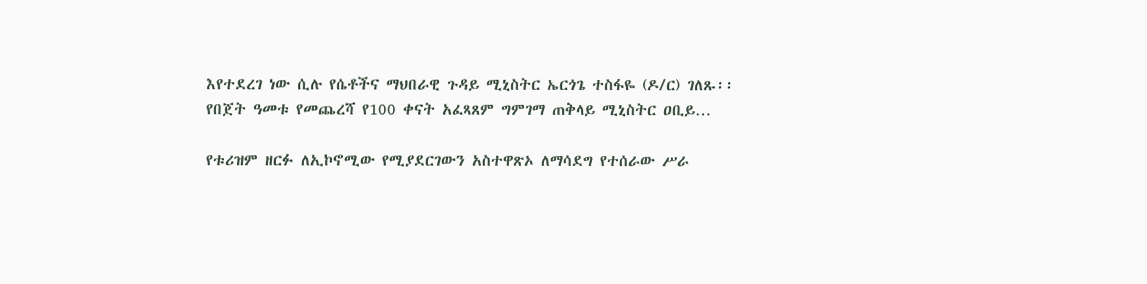እየተደረገ ነው ሲሉ የሴቶችና ማህበራዊ ጉዳይ ሚኒስትር ኤርጎጌ ተስፋዬ (ዶ/ር) ገለጹ፡፡ የበጀት ዓመቱ የመጨረሻ የ100 ቀናት አፈጻጸም ግምገማ ጠቅላይ ሚኒስትር ዐቢይ…

የቱሪዝም ዘርፉ ለኢኮኖሚው የሚያደርገውን አስተዋጽኦ ለማሳደግ የተሰራው ሥራ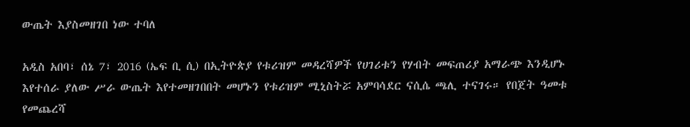ውጤት እያስመዘገበ ነው ተባለ

አዲስ አበባ፣ ሰኔ 7፣ 2016 (ኤፍ ቢ ሲ) በኢትዮጵያ የቱሪዝም መዳረሻዎች የሀገሪቱን የሃብት መፍጠሪያ አማራጭ እንዲሆኑ እየተሰራ ያለው ሥራ ውጤት እየተመዘገበበት መሆኑን የቱሪዝም ሚኒስትሯ አምባሳደር ናሲሴ ጫሊ ተናገሩ። የበጀት ዓመቱ የመጨረሻ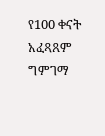የ100 ቀናት አፈጻጸም ግምገማ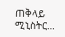ጠቅላይ ሚኒስትር…